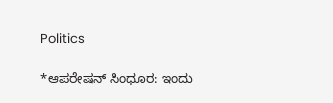Politics

*ಆಪರೇಷನ್ ಸಿಂಧೂರ: ಇಂದು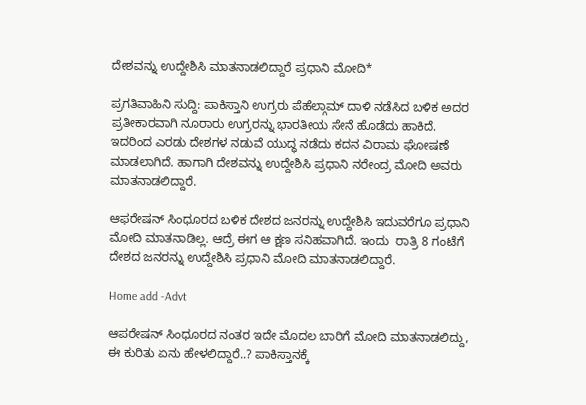ದೇಶವನ್ನು ಉದ್ದೇಶಿಸಿ ಮಾತನಾಡಲಿದ್ದಾರೆ ಪ್ರಧಾನಿ ಮೋದಿ*

ಪ್ರಗತಿವಾಹಿನಿ ಸುದ್ದಿ: ಪಾಕಿಸ್ತಾನಿ ಉಗ್ರರು ಪೆಹೆಲ್ಗಾಮ್ ದಾಳಿ ನಡೆಸಿದ ಬಳಿಕ ಅದರ ಪ್ರತೀಕಾರವಾಗಿ ನೂರಾರು ಉಗ್ರರನ್ನು ಭಾರತೀಯ ಸೇನೆ ಹೊಡೆದು ಹಾಕಿದೆ. ಇದರಿಂದ ಎರಡು ದೇಶಗಳ ನಡುವೆ ಯುದ್ಧ ನಡೆದು ಕದನ ವಿರಾಮ ಘೋಷಣೆ ಮಾಡಲಾಗಿದೆ. ಹಾಗಾಗಿ ದೇಶವನ್ನು ಉದ್ದೇಶಿಸಿ ಪ್ರಧಾನಿ ನರೇಂದ್ರ ಮೋದಿ ಅವರು ಮಾತನಾಡಲಿದ್ದಾರೆ.

ಆಫರೇಷನ್ ಸಿಂಧೂರದ ಬಳಿಕ ದೇಶದ ಜನರನ್ನು ಉದ್ದೇಶಿಸಿ ಇದುವರೆಗೂ ಪ್ರಧಾನಿ ಮೋದಿ ಮಾತನಾಡಿಲ್ಲ. ಆದ್ರೆ ಈಗ ಆ ಕ್ಷಣ ಸನಿಹವಾಗಿದೆ. ಇಂದು  ರಾತ್ರಿ 8 ಗಂಟೆಗೆ ದೇಶದ ಜನರನ್ನು ಉದ್ದೇಶಿಸಿ ಪ್ರಧಾನಿ ಮೋದಿ ಮಾತನಾಡಲಿದ್ದಾರೆ.

Home add -Advt

ಆಪರೇಷನ್ ಸಿಂಧೂರದ ನಂತರ ಇದೇ ಮೊದಲ ಬಾರಿಗೆ ಮೋದಿ ಮಾತನಾಡಲಿದ್ದು, ಈ ಕುರಿತು ಏನು ಹೇಳಲಿದ್ದಾರೆ..? ಪಾಕಿಸ್ತಾನಕ್ಕೆ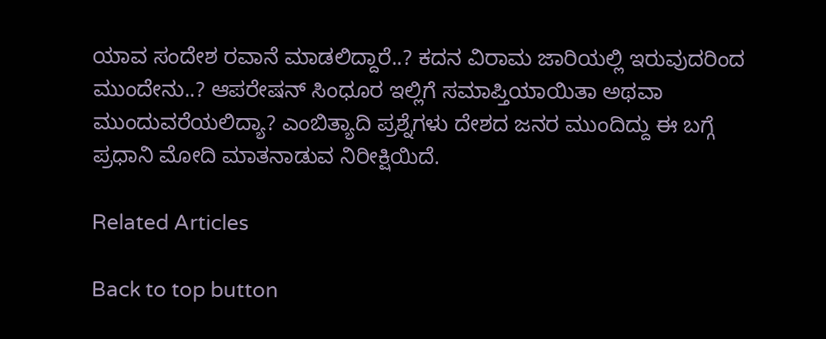ಯಾವ ಸಂದೇಶ ರವಾನೆ ಮಾಡಲಿದ್ದಾರೆ..? ಕದನ ವಿರಾಮ ಜಾರಿಯಲ್ಲಿ ಇರುವುದರಿಂದ ಮುಂದೇನು..? ಆಪರೇಷನ್‌ ಸಿಂಧೂರ ಇಲ್ಲಿಗೆ ಸಮಾಪ್ತಿಯಾಯಿತಾ ಅಥವಾ ಮುಂದುವರೆಯಲಿದ್ಯಾ? ಎಂಬಿತ್ಯಾದಿ ಪ್ರಶ್ನೆಗಳು ದೇಶದ ಜನರ ಮುಂದಿದ್ದು ಈ ಬಗ್ಗೆ ಪ್ರಧಾನಿ ಮೋದಿ ಮಾತನಾಡುವ ನಿರೀಕ್ಷಿಯಿದೆ.

Related Articles

Back to top button